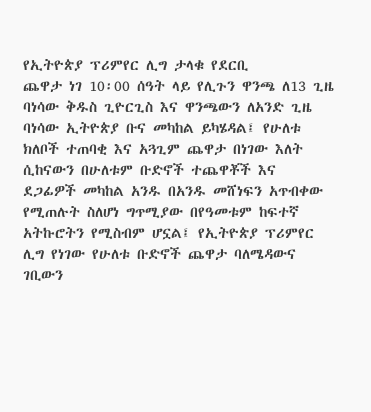የኢትዮጵያ ፕሪምየር ሊግ ታላቁ የደርቢ
ጨዋታ ነገ 10፡00 ሰዓት ላይ የሊጉን ዋንጫ ለ13 ጊዜ ባነሳው ቅዱስ ጊዮርጊስ እና ዋንጫውን ለአንድ ጊዜ ባነሳው ኢትዮጵያ ቡና መካከል ይካሄዳል፤ የሁለቱ ክለቦች ተጠባቂ እና አጓጊም ጨዋታ በነገው እለት ሲከናውን በሁለቱም ቡድኖች ተጨዋቾች እና ደጋፊዎች መካከል አንዱ በአንዱ መሸነፍን አጥብቀው የሚጠሉት ስለሆነ ግጥሚያው በየዓመቱም ከፍተኛ አትኩሮትን የሚስብም ሆኗል፤ የኢትዮጵያ ፕሪምየር ሊግ የነገው የሁለቱ ቡድኖች ጨዋታ ባለሜዳውና ገቢውን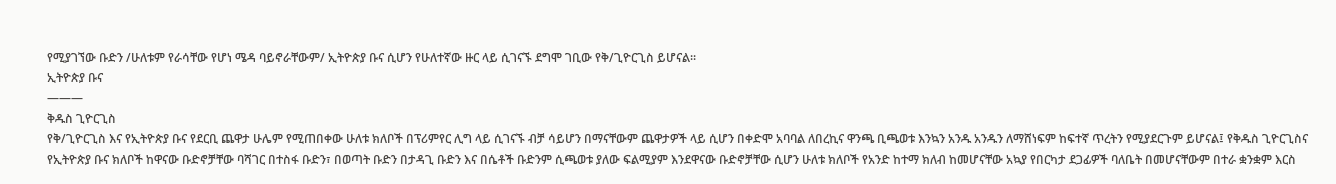የሚያገኘው ቡድን /ሁለቱም የራሳቸው የሆነ ሜዳ ባይኖራቸውም/ ኢትዮጵያ ቡና ሲሆን የሁለተኛው ዙር ላይ ሲገናኙ ደግሞ ገቢው የቅ/ጊዮርጊስ ይሆናል፡፡
ኢትዮጵያ ቡና
———
ቅዱስ ጊዮርጊስ
የቅ/ጊዮርጊስ እና የኢትዮጵያ ቡና የደርቢ ጨዋታ ሁሌም የሚጠበቀው ሁለቱ ክለቦች በፕሪምየር ሊግ ላይ ሲገናኙ ብቻ ሳይሆን በማናቸውም ጨዋታዎች ላይ ሲሆን በቀድሞ አባባል ለበረኪና ዋንጫ ቢጫወቱ እንኳን አንዱ አንዱን ለማሸነፍም ከፍተኛ ጥረትን የሚያደርጉም ይሆናል፤ የቅዱስ ጊዮርጊስና የኢትዮጵያ ቡና ክለቦች ከዋናው ቡድኖቻቸው ባሻገር በተስፋ ቡድን፣ በወጣት ቡድን በታዳጊ ቡድን እና በሴቶች ቡድንም ሲጫወቱ ያለው ፍልሚያም እንደዋናው ቡድኖቻቸው ሲሆን ሁለቱ ክለቦች የአንድ ከተማ ክለብ ከመሆናቸው አኳያ የበርካታ ደጋፊዎች ባለቤት በመሆናቸውም በተራ ቋንቋም እርስ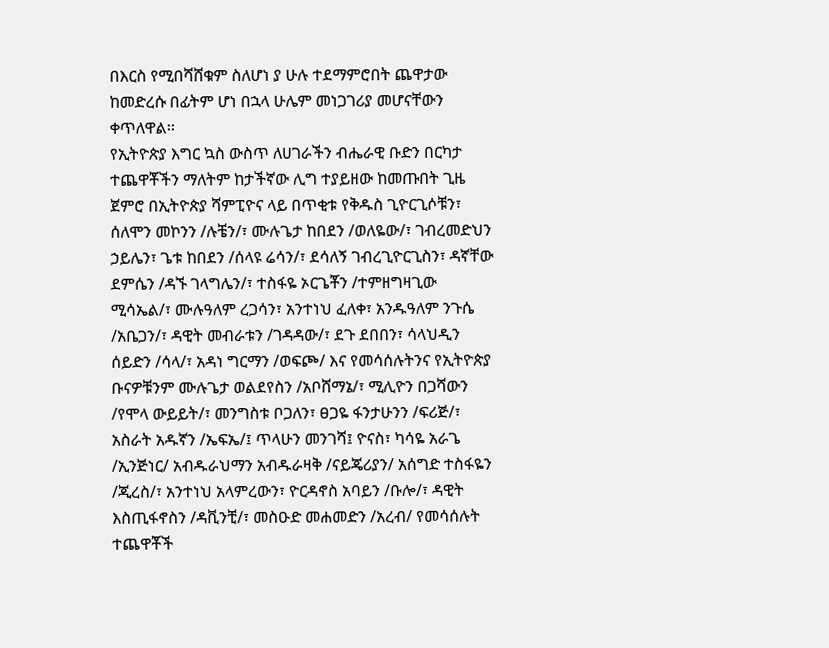በእርስ የሚበሻሸቁም ስለሆነ ያ ሁሉ ተደማምሮበት ጨዋታው ከመድረሱ በፊትም ሆነ በኋላ ሁሌም መነጋገሪያ መሆናቸውን ቀጥለዋል፡፡
የኢትዮጵያ እግር ኳስ ውስጥ ለሀገራችን ብሔራዊ ቡድን በርካታ ተጨዋቾችን ማለትም ከታችኛው ሊግ ተያይዘው ከመጡበት ጊዜ ጀምሮ በኢትዮጵያ ሻምፒዮና ላይ በጥቂቱ የቅዱስ ጊዮርጊሶቹን፣ ሰለሞን መኮንን /ሉቼን/፣ ሙሉጌታ ከበደን /ወለዬው/፣ ገብረመድህን ኃይሌን፣ ጌቱ ከበደን /ሰላዩ ሬሳን/፣ ደሳለኝ ገብረጊዮርጊስን፣ ዳኛቸው ደምሴን /ዳኙ ገላግሌን/፣ ተስፋዬ ኦርጌቾን /ተምዘግዛጊው ሚሳኤል/፣ ሙሉዓለም ረጋሳን፣ አንተነህ ፈለቀ፣ አንዱዓለም ንጉሴ /አቤጋን/፣ ዳዊት መብራቱን /ገዳዳው/፣ ደጉ ደበበን፣ ሳላህዲን ሰይድን /ሳላ/፣ አዳነ ግርማን /ወፍጮ/ እና የመሳሰሉትንና የኢትዮጵያ ቡናዎቹንም ሙሉጌታ ወልደየስን /አቦሸማኔ/፣ ሚሊዮን በጋሻውን /የሞላ ውይይት/፣ መንግስቱ ቦጋለን፣ ፀጋዬ ፋንታሁንን /ፍሪጅ/፣ አስራት አዱኛን /ኤፍኤ/፤ ጥላሁን መንገሻ፤ ዮናስ፣ ካሳዬ አራጌ /ኢንጅነር/ አብዱራህማን አብዱራዛቅ /ናይጄሪያን/ አሰግድ ተስፋዬን /ጂረስ/፣ አንተነህ አላምረውን፣ ዮርዳኖስ አባይን /ቡሎ/፣ ዳዊት እስጢፋኖስን /ዳቪንቺ/፣ መስዑድ መሐመድን /አረብ/ የመሳሰሉት ተጨዋቾች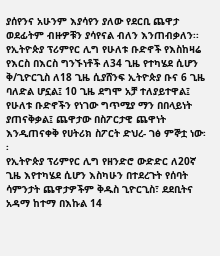ያሰየንና አሁንም እያሳየን ያለው የደርቢ ጨዋታ ወደፊትም ብዙዎቹን ያሳየናል ብለን እንጠብቃለን፡፡
የኢትዮጵያ ፕሪምየር ሊግ የሁለቱ ቡድኖች የእስከዛሬ የእርስ በእርስ ግንኙነቶች ለ34 ጊዜ የተካሄደ ሲሆን ቅ/ጊዮርጊስ ለ18 ጊዜ ሲያሸንፍ ኢትዮጵያ ቡና 6 ጊዜ ባለድል ሆኗል፤ 10 ጊዜ ደግሞ አቻ ተለያይተዋል፤ የሁለቱ ቡድኖችን የነገው ግጥሚያ ማን በበላይነት ያጠናቅቃል፤ ጨዋታው በስፖርታዊ ጨዋነት እንዲጠናቀቅ የሀትሪክ ስፖርት ድህረ- ገፅ ምኞቷ ነው፡፡
የኢትዮጵያ ፕሪምየር ሊግ የዘንድሮ ውድድር ለ20ኛ ጊዜ እየተካሄደ ሲሆን እስካሁን በተደረጉት የሰባት ሳምንታት ጨዋታዎችም ቅዱስ ጊዮርጊስ፣ ደደቢትና አዳማ ከተማ በእኩል 14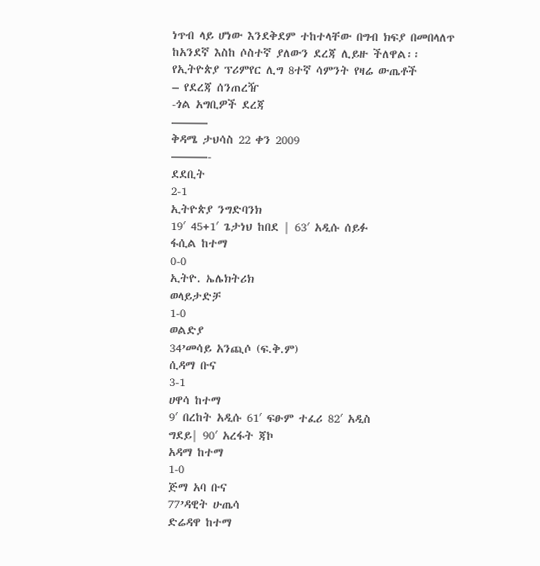ነጥብ ላይ ሆነው እንደቅደም ተከተላቸው በግብ ክፍያ በመበላለጥ ከአንደኛ እስከ ሶስተኛ ያለውን ደረጃ ሊይዙ ችለዋል፡፡
የኢትዮጵያ ፕሪምየር ሊግ 8ተኛ ሳምንት የዛሬ ውጤቶች
– የደረጃ ሰንጠረዥ
-ጎል አግቢዎች ደረጃ
———
ቅዳሜ ታህሳስ 22 ቀን 2009
———-
ደደቢት
2-1
ኢትዮጵያ ንግድባንክ
19′ 45+1′ ጌታነህ ከበደ | 63′ አዲሱ ሰይፉ
ፋሲል ከተማ
0-0
ኢትዮ. ኤሌክትሪክ
ወላይታድቻ
1-0
ወልድያ
34’መሳይ አንጪሶ (ፍ.ቅ.ም)
ሲዳማ ቡና
3-1
ሀዋሳ ከተማ
9′ በረከት አዲሱ 61′ ፍፁም ተፈሪ 82′ አዲስ
ግደይ| 90′ አረፋት ጃኮ
አዳማ ከተማ
1-0
ጅማ አባ ቡና
77’ዳዊት ሁጤሳ
ድሬዳዋ ከተማ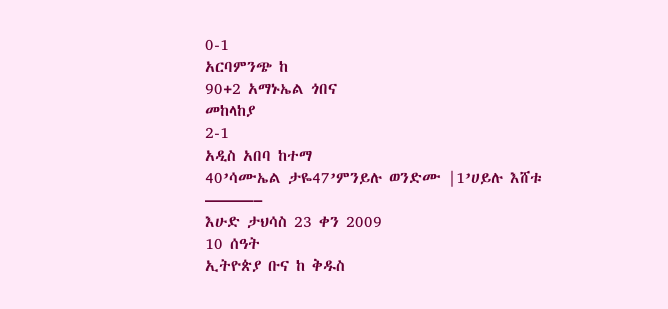0-1
አርባምንጭ ከ
90+2 አማኑኤል ጎበና
መከላከያ
2-1
አዲስ አበባ ከተማ
40’ሳሙኤል ታዬ47’ምንይሉ ወንድሙ |1’ሀይሉ እሸቱ
———–
እሁድ ታህሳስ 23 ቀን 2009
10 ሰዓት
ኢትዮጵያ ቡና ከ ቅዱስ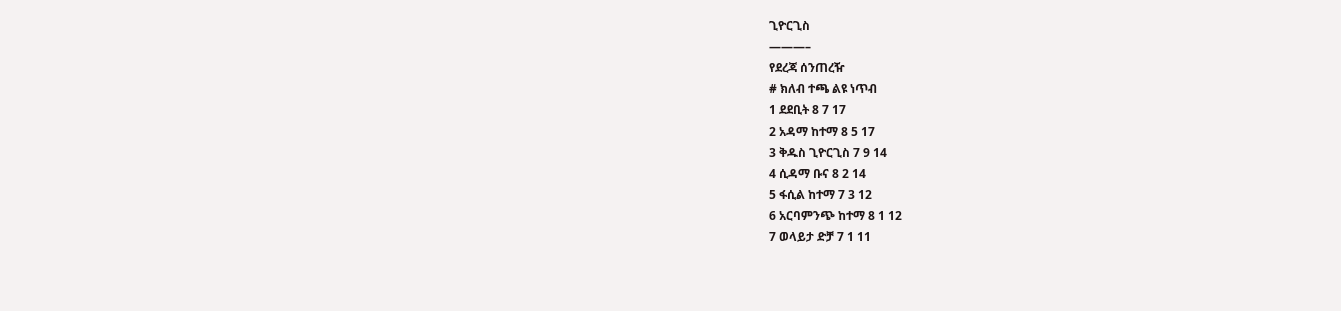ጊዮርጊስ
———–
የደረጃ ሰንጠረዥ
# ክለብ ተጫ ልዩ ነጥብ
1 ደደቢት 8 7 17
2 አዳማ ከተማ 8 5 17
3 ቅዱስ ጊዮርጊስ 7 9 14
4 ሲዳማ ቡና 8 2 14
5 ፋሲል ከተማ 7 3 12
6 አርባምንጭ ከተማ 8 1 12
7 ወላይታ ድቻ 7 1 11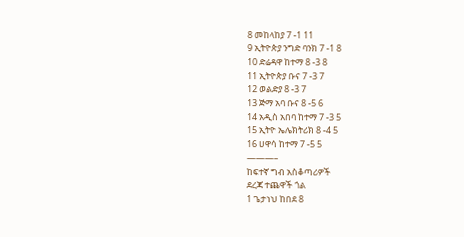8 መከላከያ 7 -1 11
9 ኢትዮጵያ ንግድ ባንክ 7 -1 8
10 ድሬዳዋ ከተማ 8 -3 8
11 ኢትዮጵያ ቡና 7 -3 7
12 ወልድያ 8 -3 7
13 ጅማ አባ ቡና 8 -5 6
14 አዲስ አበባ ከተማ 7 -3 5
15 ኢትዮ ኤሌክትሪክ 8 -4 5
16 ሀዋሳ ከተማ 7 -5 5
———–
ከፍተኛ ግብ አስቆጣሪዎች
ደረጃ ተጨዋች ጎል
1 ጌታነህ ከበደ 8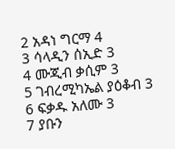2 አዳነ ግርማ 4
3 ሳላዲን ሰኢድ 3
4 ሙጂብ ቃሲም 3
5 ገብረሚካኤል ያዕቆብ 3
6 ፍቃዱ አለሙ 3
7 ያቡን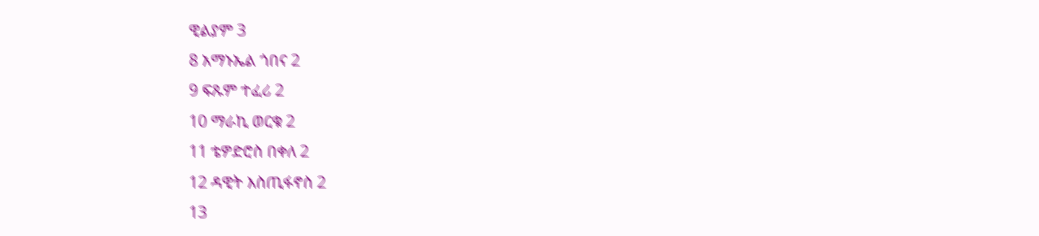ዊልያም 3
8 አማኑኤል ጎበና 2
9 ፍጹም ተፈሪ 2
10 ማራኪ ወርቁ 2
11 ቴዎድሮስ በቀለ 2
12 ዳዊት እስጢፋኖስ 2
13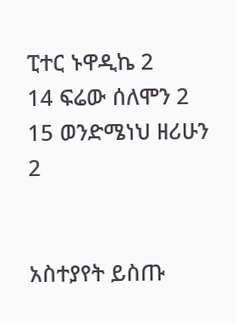ፒተር ኑዋዲኬ 2
14 ፍሬው ሰለሞን 2
15 ወንድሜነህ ዘሪሁን 2


አስተያየት ይስጡ